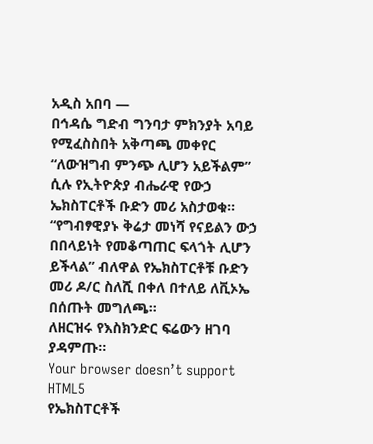አዲስ አበባ —
በኅዳሴ ግድብ ግንባታ ምክንያት አባይ የሚፈስስበት አቅጣጫ መቀየር “ለውዝግብ ምንጭ ሊሆን አይችልም” ሲሉ የኢትዮጵያ ብሔራዊ የውኃ ኤክስፐርቶች ቡድን መሪ አስታወቁ፡፡
“የግብፃዊያኑ ቅሬታ መነሻ የናይልን ውኃ በበላይነት የመቆጣጠር ፍላጎት ሊሆን ይችላል” ብለዋል የኤክስፐርቶቹ ቡድን መሪ ዶ/ር ስለሺ በቀለ በተለይ ለቪኦኤ በሰጡት መግለጫ፡፡
ለዘርዝሩ የእስክንድር ፍሬውን ዘገባ ያዳምጡ፡፡
Your browser doesn’t support HTML5
የኤክስፐርቶች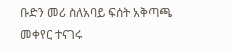ቡድን መሪ ስለአባይ ፍሰት አቅጣጫ መቀየር ተናገሩ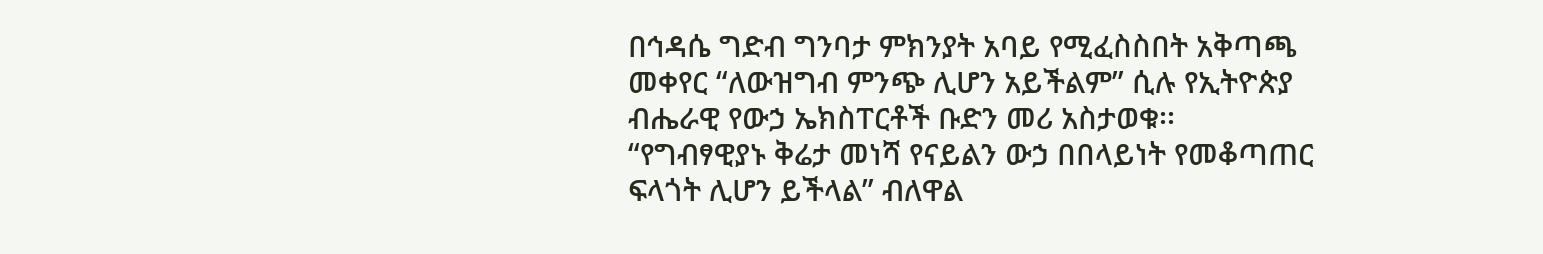በኅዳሴ ግድብ ግንባታ ምክንያት አባይ የሚፈስስበት አቅጣጫ መቀየር “ለውዝግብ ምንጭ ሊሆን አይችልም” ሲሉ የኢትዮጵያ ብሔራዊ የውኃ ኤክስፐርቶች ቡድን መሪ አስታወቁ፡፡
“የግብፃዊያኑ ቅሬታ መነሻ የናይልን ውኃ በበላይነት የመቆጣጠር ፍላጎት ሊሆን ይችላል” ብለዋል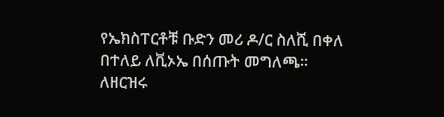የኤክስፐርቶቹ ቡድን መሪ ዶ/ር ስለሺ በቀለ በተለይ ለቪኦኤ በሰጡት መግለጫ፡፡
ለዘርዝሩ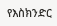የእስክንድር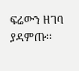ፍሬውን ዘገባ ያዳምጡ፡፡